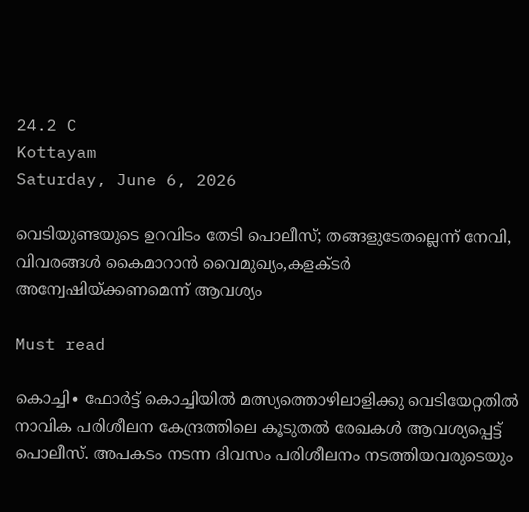24.2 C
Kottayam
Saturday, June 6, 2026

വെടിയുണ്ടയുടെ ഉറവിടം തേടി പൊലീസ്; തങ്ങളുടേതല്ലെന്ന് നേവി, വിവരങ്ങള്‍ കൈമാറാൻ വൈമുഖ്യം,കളക്ടര്‍ അന്വേഷിയ്ക്കണമെന്ന് ആവശ്യം

Must read

കൊച്ചി∙ ഫോർട്ട് കൊച്ചിയില്‍ മത്സ്യത്തൊഴിലാളിക്ക‌ു വെടിയേറ്റതില്‍ നാവിക പരിശീലന കേന്ദ്രത്തിലെ കൂടുതല്‍ രേഖകള്‍ ആവശ്യപ്പെട്ട് പൊലീസ്. അപകടം നടന്ന ദിവസം പരിശീലനം നടത്തിയവരുടെയും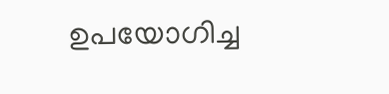ഉപയോഗിച്ച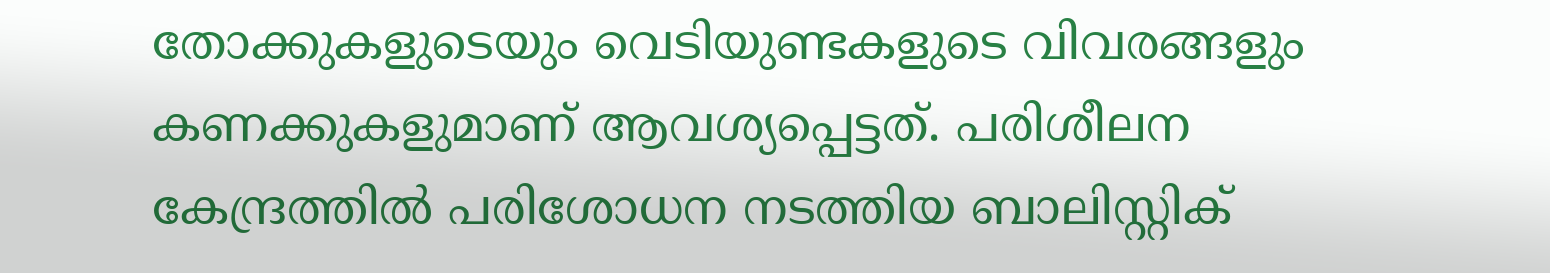തോക്കുകളുടെയും വെടിയുണ്ടകളുടെ വിവരങ്ങളും കണക്കുകളുമാണ് ആവശ്യപ്പെട്ടത്. പരിശീലന കേന്ദ്രത്തില്‍ പരിശോധന നടത്തിയ ബാലിസ്റ്റിക്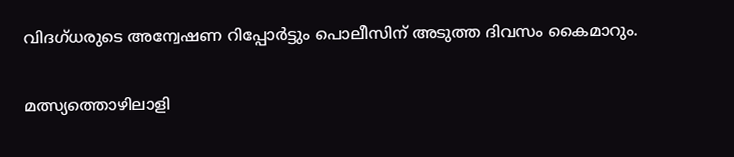വിദഗ്ധരുടെ അന്വേഷണ റിപ്പോര്‍ട്ടും പൊലീസിന് അടുത്ത ദിവസം കൈമാറും.

മത്സ്യത്തൊഴിലാളി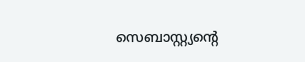സെബാസ്റ്റ്യന്‍റെ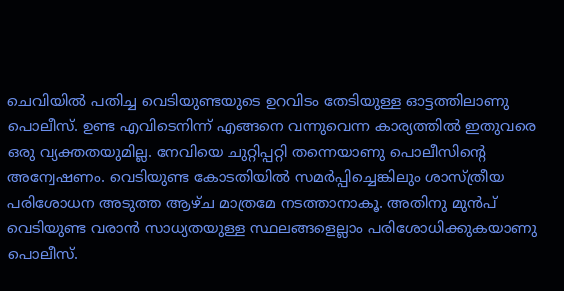ചെവിയില്‍ പതിച്ച വെടിയുണ്ടയുടെ ഉറവിടം തേടിയുള്ള ഓട്ടത്തിലാണു പൊലീസ്. ഉണ്ട എവിടെനിന്ന് എങ്ങനെ വന്നുവെന്ന കാര്യത്തില്‍ ഇതുവരെ ഒരു വ്യക്തതയുമില്ല. നേവിയെ ചുറ്റിപ്പറ്റി തന്നെയാണു പൊലീസിന്‍റെ അന്വേഷണം. വെടിയുണ്ട കോടതിയില്‍ സമര്‍പ്പിച്ചെങ്കിലും ശാസ്ത്രീയ പരിശോധന അടുത്ത ആഴ്ച മാത്രമേ നടത്താനാകൂ. അതിനു മുന്‍പ് വെടിയുണ്ട വരാൻ സാധ്യതയുള്ള സ്ഥലങ്ങളെല്ലാം പരിശോധിക്കുകയാണു പൊലീസ്.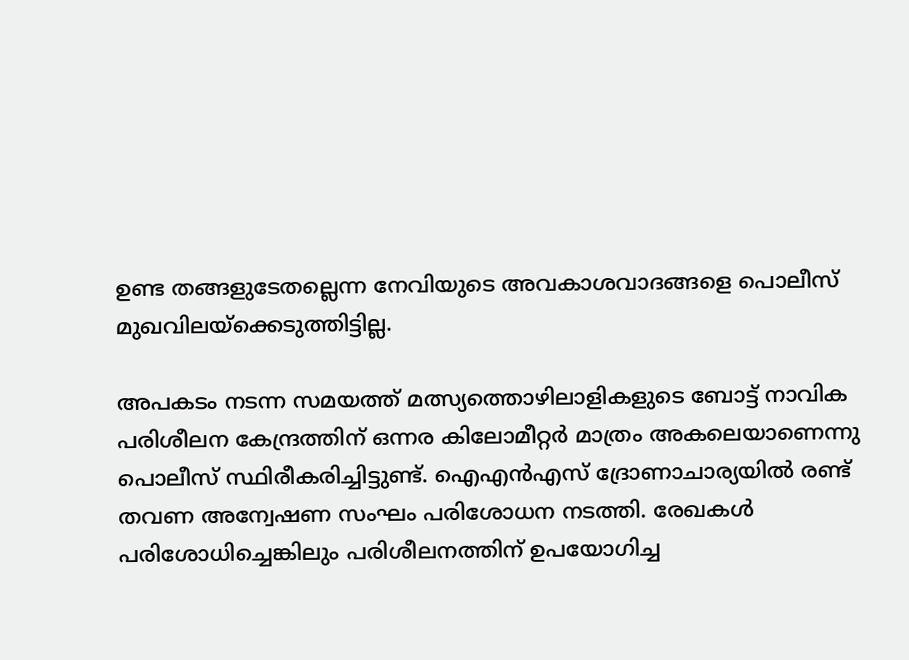ഉണ്ട തങ്ങളുടേതല്ലെന്ന നേവിയുടെ അവകാശവാദങ്ങളെ പൊലീസ് മുഖവിലയ്ക്കെടുത്തിട്ടില്ല.

അപകടം നടന്ന സമയത്ത് മത്സ്യത്തൊഴിലാളികളുടെ ബോട്ട് നാവിക പരിശീലന കേന്ദ്രത്തിന് ഒന്നര കിലോമീറ്റര്‍ മാത്രം അകലെയാണെന്നു പൊലീസ് സ്ഥിരീകരിച്ചിട്ടുണ്ട്. ഐഎന്‍എസ് ദ്രോണാചാര്യയില്‍ രണ്ട് തവണ അന്വേഷണ സംഘം പരിശോധന നടത്തി. രേഖകള്‍ പരിശോധിച്ചെങ്കിലും പരിശീലനത്തിന് ഉപയോഗിച്ച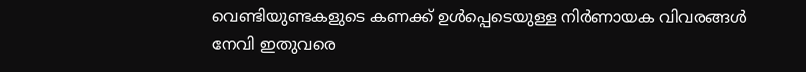വെണ്ടിയുണ്ടകളുടെ കണക്ക് ഉള്‍പ്പെടെയുള്ള നിര്‍ണായക വിവരങ്ങള്‍ നേവി ഇതുവരെ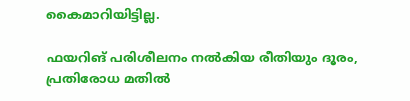കൈമാറിയിട്ടില്ല.

ഫയറിങ് പരിശീലനം നല്‍കിയ രീതിയും ദൂരം, പ്രതിരോധ മതില്‍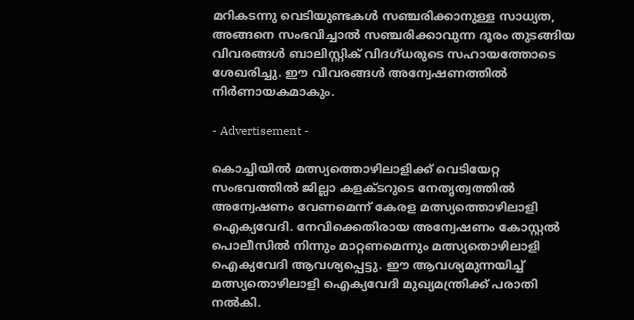മറികടന്നു വെടിയുണ്ടകള്‍ സഞ്ചരിക്കാനുള്ള സാധ്യത, അങ്ങനെ സംഭവിച്ചാല്‍ സഞ്ചരിക്കാവുന്ന ദൂരം തുടങ്ങിയ വിവരങ്ങള്‍ ബാലിസ്റ്റിക് വിദഗ്ധരുടെ സഹായത്തോടെ ശേഖരിച്ചു. ഈ വിവരങ്ങള്‍ അന്വേഷണത്തില്‍ നിര്‍ണായകമാകും.

- Advertisement -

കൊച്ചിയില്‍ മത്സ്യത്തൊഴിലാളിക്ക് വെടിയേറ്റ സംഭവത്തിൽ ജില്ലാ കളക്ടറുടെ നേതൃത്വത്തിൽ അന്വേഷണം വേണമെന്ന് കേരള മത്സ്യത്തൊഴിലാളി ഐക്യവേദി. നേവിക്കെതിരായ അന്വേഷണം കോസ്റ്റൽ പൊലീസിൽ നിന്നും മാറ്റണമെന്നും മത്സ്യതൊഴിലാളി ഐക്യവേദി ആവശ്യപ്പെട്ടു. ഈ ആവശ്യമുന്നയിച്ച് മത്സ്യതൊഴിലാളി ഐക്യവേദി മുഖ്യമന്ത്രിക്ക് പരാതി നല്‍കി.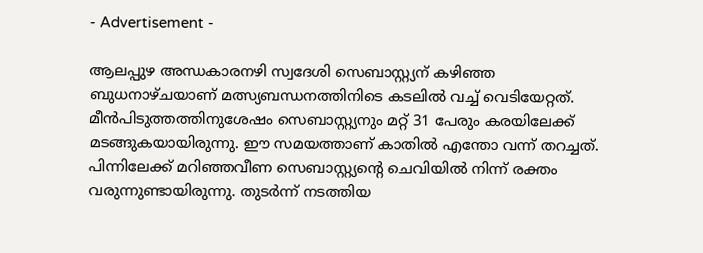- Advertisement -

ആലപ്പുഴ അന്ധകാരനഴി സ്വദേശി സെബാസ്റ്റ്യന് കഴിഞ്ഞ ബുധനാഴ്ചയാണ് മത്സ്യബന്ധനത്തിനിടെ കടലില്‍ വച്ച് വെടിയേറ്റത്. മീൻപിടുത്തത്തിനുശേഷം സെബാസ്റ്റ്യനും മറ്റ് 31 പേരും കരയിലേക്ക് മടങ്ങുകയായിരുന്നു. ഈ സമയത്താണ് കാതിൽ എന്തോ വന്ന് തറച്ചത്. പിന്നിലേക്ക് മറിഞ്ഞവീണ സെബാസ്റ്റ്യന്‍റെ ചെവിയിൽ നിന്ന് രക്തം വരുന്നുണ്ടായിരുന്നു. തുടർന്ന് നടത്തിയ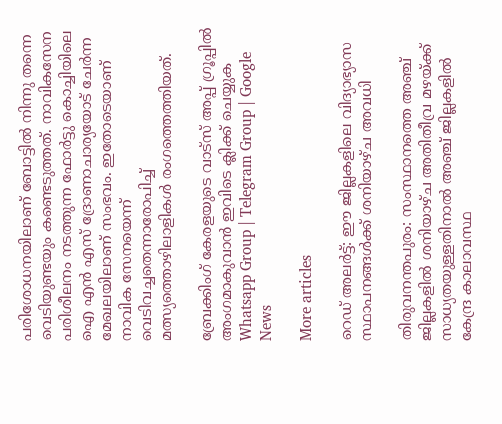പരിശോധനയിലാണ് ബോട്ടിൽ നിന്നു തന്നെ വെടിയുണ്ടയും കണ്ടെടുത്തത്. നാവികസേന പരിശീലനം നടത്തുന്ന ഫോർട്ടു കൊച്ചിയിലെ ഐ എൻ എസ് ദ്രോണാചാര്യയോട് ചേർന്ന മേഖലയിലാണ് സംഭവം. ഇതോടെയാണ് നാവിക സേനയെന്ന് വെടിവച്ചതെന്നാരോപിച്ച് മത്സ്യത്തൊഴിലാളികൾ രംഗത്തെത്തിയത്.

ബ്രേക്കിംഗ് കേരളയുടെ വാട്സ് അപ്പ് ഗ്രൂപ്പിൽ അംഗമാകുവാൻ ഇവിടെ ക്ലിക്ക് ചെയ്യുക Whatsapp Group | Telegram Group | Google News

More articles

റെഡ് അലർട്ട്: ഈ ജില്ലകളിലെ വിദ്യാഭ്യാസ സ്ഥാപനങ്ങൾക്ക് ശനിയാഴ്ച അവധി

തിരുവനന്തപുരം: സംസ്ഥാനത്തെ അഞ്ച് ജില്ലകളിൽ ശനിയാഴ്ച അതിതീവ്ര മഴയ്ക്ക് സാധ്യതയുള്ളതിനാൽ അഞ്ച് ജില്ലകളിൽ കേന്ദ്ര കാലാവസ്ഥ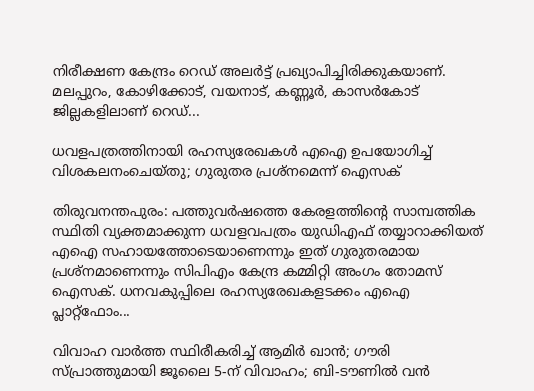നിരീക്ഷണ കേന്ദ്രം റെഡ് അലർട്ട് പ്രഖ്യാപിച്ചിരിക്കുകയാണ്. മലപ്പുറം, കോഴിക്കോട്, വയനാട്, കണ്ണൂർ, കാസർകോട് ജില്ലകളിലാണ് റെഡ്...

ധവളപത്രത്തിനായി രഹസ്യരേഖകൾ എഐ ഉപയോഗിച്ച് വിശകലനംചെയ്തു; ഗുരുതര പ്രശ്‌നമെന്ന് ഐസക്

തിരുവനന്തപുരം: പത്തുവർഷത്തെ കേരളത്തിന്റെ സാമ്പത്തിക സ്ഥിതി വ്യക്തമാക്കുന്ന ധവളവപത്രം യുഡിഎഫ് തയ്യാറാക്കിയത് എഐ സഹായത്തോടെയാണെന്നും ഇത് ഗുരുതരമായ പ്രശ്‌നമാണെന്നും സിപിഎം കേന്ദ്ര കമ്മിറ്റി അംഗം തോമസ് ഐസക്. ധനവകുപ്പിലെ രഹസ്യരേഖകളടക്കം എഐ പ്ലാറ്റ്‌ഫോം...

വിവാഹ വാർത്ത സ്ഥിരീകരിച്ച് ആമിർ ഖാൻ; ഗൗരി സ്പ്രാത്തുമായി ജൂലൈ 5-ന് വിവാഹം; ബി-ടൗണിൽ വൻ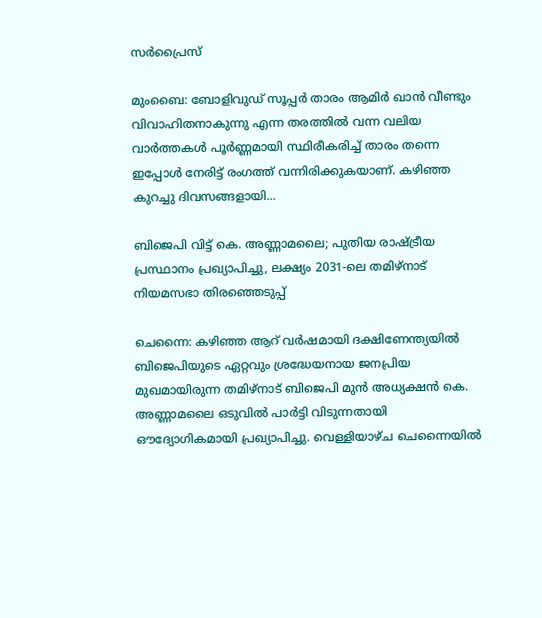സർപ്രൈസ്

മുംബൈ: ബോളിവുഡ് സൂപ്പർ താരം ആമിർ ഖാൻ വീണ്ടും വിവാഹിതനാകുന്നു എന്ന തരത്തിൽ വന്ന വലിയ വാർത്തകൾ പൂർണ്ണമായി സ്ഥിരീകരിച്ച് താരം തന്നെ ഇപ്പോൾ നേരിട്ട് രംഗത്ത് വന്നിരിക്കുകയാണ്. കഴിഞ്ഞ കുറച്ചു ദിവസങ്ങളായി...

ബിജെപി വിട്ട് കെ. അണ്ണാമലൈ; പുതിയ രാഷ്ട്രീയ പ്രസ്ഥാനം പ്രഖ്യാപിച്ചു, ലക്ഷ്യം 2031-ലെ തമിഴ്‌നാട് നിയമസഭാ തിരഞ്ഞെടുപ്പ്

ചെന്നൈ: കഴിഞ്ഞ ആറ് വർഷമായി ദക്ഷിണേന്ത്യയിൽ ബിജെപിയുടെ ഏറ്റവും ശ്രദ്ധേയനായ ജനപ്രിയ മുഖമായിരുന്ന തമിഴ്‌നാട് ബിജെപി മുൻ അധ്യക്ഷൻ കെ. അണ്ണാമലൈ ഒടുവിൽ പാർട്ടി വിടുന്നതായി ഔദ്യോഗികമായി പ്രഖ്യാപിച്ചു. വെള്ളിയാഴ്ച ചെന്നൈയിൽ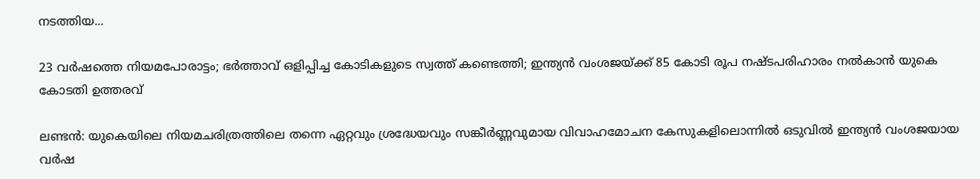നടത്തിയ...

23 വർഷത്തെ നിയമപോരാട്ടം; ഭർത്താവ് ഒളിപ്പിച്ച കോടികളുടെ സ്വത്ത് കണ്ടെത്തി; ഇന്ത്യൻ വംശജയ്ക്ക് 85 കോടി രൂപ നഷ്ടപരിഹാരം നൽകാൻ യുകെ കോടതി ഉത്തരവ്

ലണ്ടൻ: യുകെയിലെ നിയമചരിത്രത്തിലെ തന്നെ ഏറ്റവും ശ്രദ്ധേയവും സങ്കീർണ്ണവുമായ വിവാഹമോചന കേസുകളിലൊന്നിൽ ഒടുവിൽ ഇന്ത്യൻ വംശജയായ വർഷ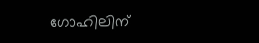ഗോഹിലിന്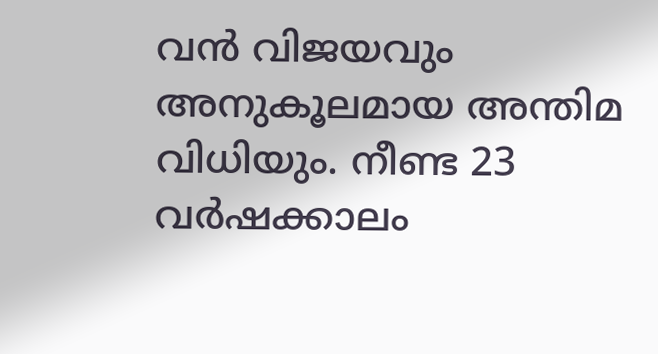വൻ വിജയവും അനുകൂലമായ അന്തിമ വിധിയും. നീണ്ട 23 വർഷക്കാലം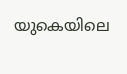യുകെയിലെ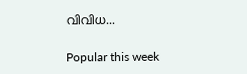വിവിധ...

Popular this week